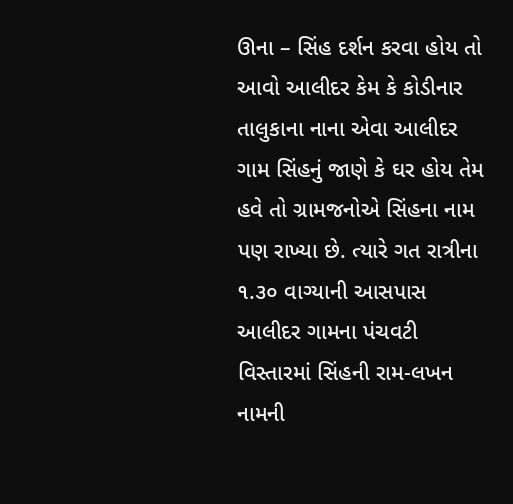ઊના – સિંહ દર્શન કરવા હોય તો આવો આલીદર કેમ કે કોડીનાર તાલુકાના નાના એવા આલીદર ગામ સિંહનું જાણે કે ઘર હોય તેમ હવે તો ગ્રામજનોએ સિંહના નામ પણ રાખ્યા છે. ત્યારે ગત રાત્રીના ૧.૩૦ વાગ્યાની આસપાસ આલીદર ગામના પંચવટી વિસ્તારમાં સિંહની રામ-લખન નામની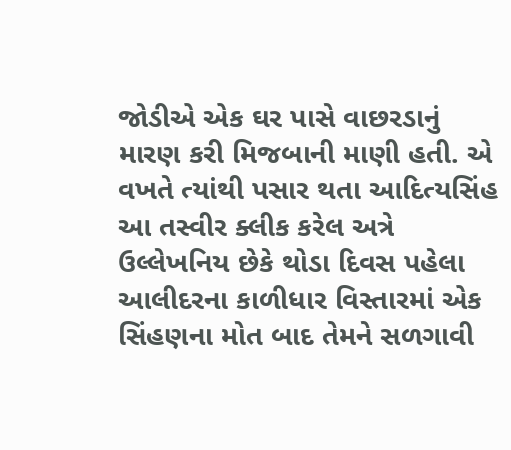જોડીએ એક ઘર પાસે વાછરડાનું મારણ કરી મિજબાની માણી હતી. એ વખતે ત્યાંથી પસાર થતા આદિત્યસિંહ આ તસ્વીર ક્લીક કરેલ અત્રે ઉલ્લેખનિય છેકે થોડા દિવસ પહેલા આલીદરના કાળીધાર વિસ્તારમાં એક સિંહણના મોત બાદ તેમને સળગાવી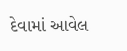દેવામાં આવેલ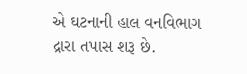એ ઘટનાની હાલ વનવિભાગ દ્રારા તપાસ શરૂ છે.